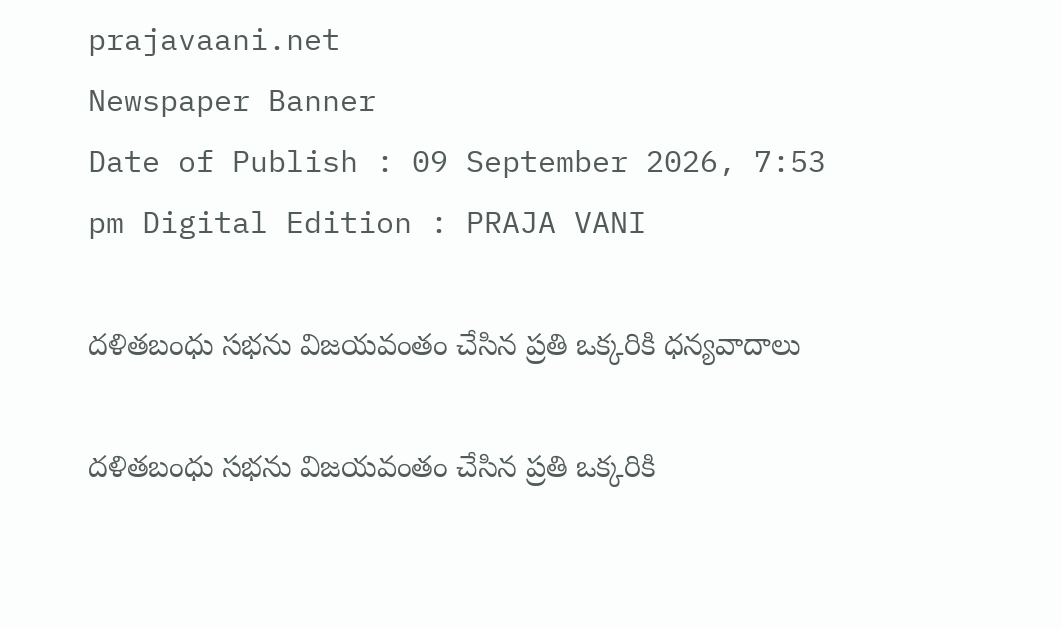prajavaani.net
Newspaper Banner
Date of Publish : 09 September 2026, 7:53 pm Digital Edition : PRAJA VANI

దళితబంధు సభను విజయవంతం చేసిన ప్రతి ఒక్కరికి ధన్యవాదాలు

దళితబంధు సభను విజయవంతం చేసిన ప్రతి ఒక్కరికి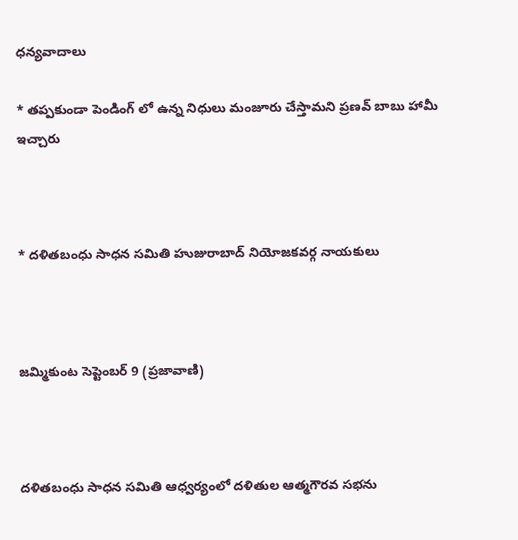ధన్యవాదాలు

* తప్పకుండా పెండింగ్ లో ఉన్న నిధులు మంజూరు చేస్తామని ప్రణవ్ బాబు హామీ ఇచ్చారు



* దళితబంధు సాధన సమితి హుజురాబాద్ నియోజకవర్గ నాయకులు



జమ్మికుంట సెప్టెంబర్ 9 (ప్రజావాణి)



దళితబంధు సాధన సమితి ఆధ్వర్యంలో దళితుల ఆత్మగౌరవ సభను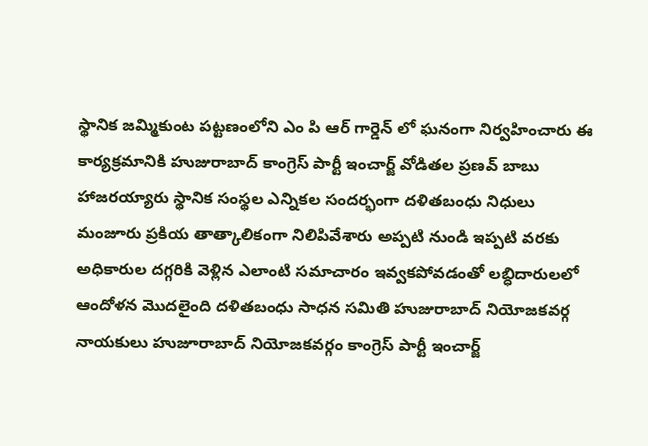స్థానిక జమ్మికుంట పట్టణంలోని ఎం పి ఆర్ గార్డెన్ లో ఘనంగా నిర్వహించారు ఈ కార్యక్రమానికి హుజురాబాద్ కాంగ్రెస్ పార్టీ ఇంచార్జ్ వోడితల ప్రణవ్ బాబు హాజరయ్యారు స్థానిక సంస్థల ఎన్నికల సందర్భంగా దళితబంధు నిధులు మంజూరు ప్రకియ తాత్కాలికంగా నిలిపివేశారు అప్పటి నుండి ఇప్పటి వరకు అధికారుల దగ్గరికి వెళ్లిన ఎలాంటి సమాచారం ఇవ్వకపోవడంతో లబ్ధిదారులలో ఆందోళన మొదలైంది దళితబంధు సాధన సమితి హుజురాబాద్ నియోజకవర్గ నాయకులు హుజూరాబాద్ నియోజకవర్గం కాంగ్రెస్ పార్టీ ఇంచార్జ్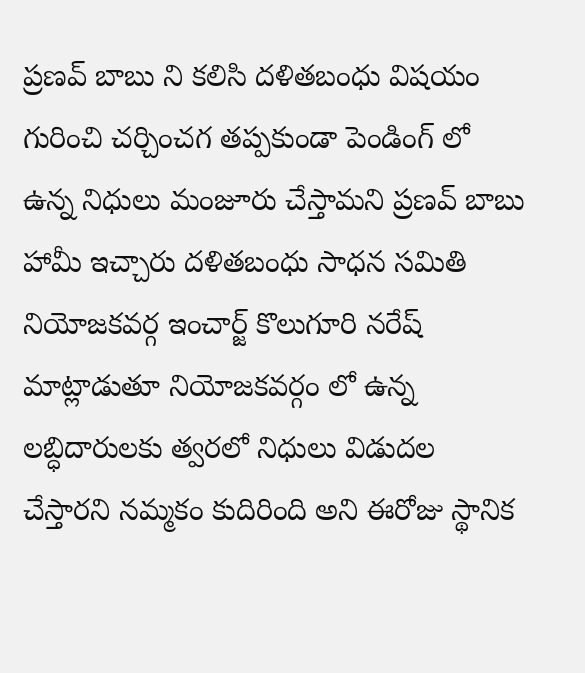ప్రణవ్ బాబు ని కలిసి దళితబంధు విషయం గురించి చర్చించగ తప్పకుండా పెండింగ్ లో ఉన్న నిధులు మంజూరు చేస్తామని ప్రణవ్ బాబు హామీ ఇచ్చారు దళితబంధు సాధన సమితి నియోజకవర్గ ఇంచార్జ్ కొలుగూరి నరేష్ మాట్లాడుతూ నియోజకవర్గం లో ఉన్న లబ్ధిదారులకు త్వరలో నిధులు విడుదల చేస్తారని నమ్మకం కుదిరింది అని ఈరోజు స్థానిక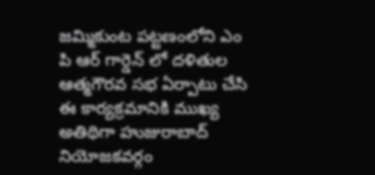జమ్మికుంట పట్టణంలోని ఎం పి ఆర్ గార్డెన్ లో దళితుల ఆత్మగౌరవ సభ ఏర్పాటు చేసి ఈ కార్యక్రమానికి ముఖ్య అతిథిగా హుజురాబాద్ నియోజకవర్గం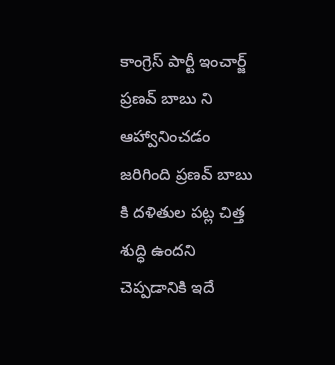కాంగ్రెస్ పార్టీ ఇంచార్జ్ ప్రణవ్ బాబు ని ఆహ్వానించడం జరిగింది ప్రణవ్ బాబు కి దళితుల పట్ల చిత్త శుద్ధి ఉందని చెప్పడానికి ఇదే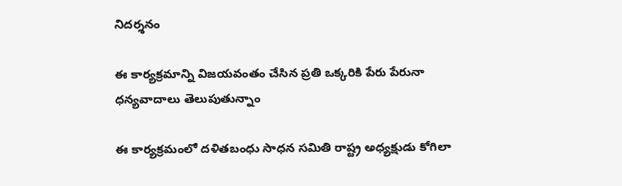నిదర్శనం

ఈ కార్యక్రమాన్ని విజయవంతం చేసిన ప్రతి ఒక్కరికి పేరు పేరునా ధన్యవాదాలు తెలుపుతున్నాం

ఈ కార్యక్రమంలో దళితబంధు సాధన సమితి రాష్ట్ర అధ్యక్షుడు కోగిలా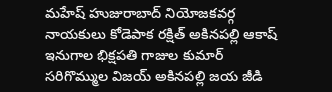మహేష్ హుజురాబాద్ నియోజకవర్గ నాయకులు కోడెపాక రక్షిత్ అకినపల్లి ఆకాష్ ఇనుగాల భిక్షపతి గాజుల కుమార్ సరిగొమ్ముల విజయ్ అకినపల్లి జయ జీడి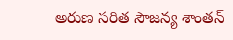అరుణ సరిత సౌజన్య శాంతన్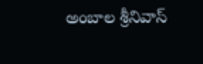అంబాల శ్రీనివాస్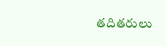తదితరులు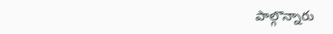పాల్గొన్నారు